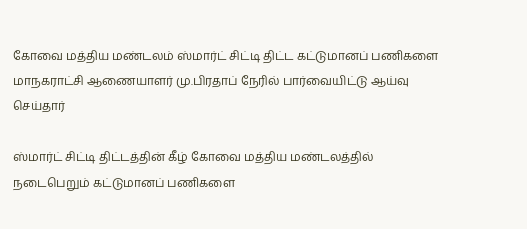கோவை மத்திய மண்டலம்‌ ஸ்மார்ட்‌ சிட்டி திட்ட கட்டுமானப்‌ பணிகளை மாநகராட்சி ஆணையாளர்‌ மு.பிரதாப்‌ நேரில்‌ பார்வையிட்டு ஆய்வு செய்தார்

ஸ்மார்ட்‌ சிட்டி திட்டத்தின் கீழ் கோவை மத்திய மண்டலத்தில் நடைபெறும் கட்டுமானப்‌ பணிகளை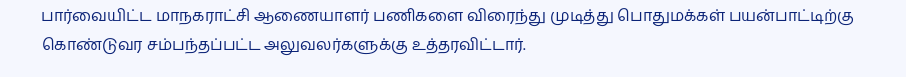பார்வையிட்ட மாநகராட்சி ஆணையாளர்‌ பணிகளை விரைந்து முடித்து பொதுமக்கள்‌ பயன்பாட்டிற்கு கொண்டுவர சம்பந்தப்பட்ட அலுவலர்களுக்கு உத்தரவிட்டார்‌.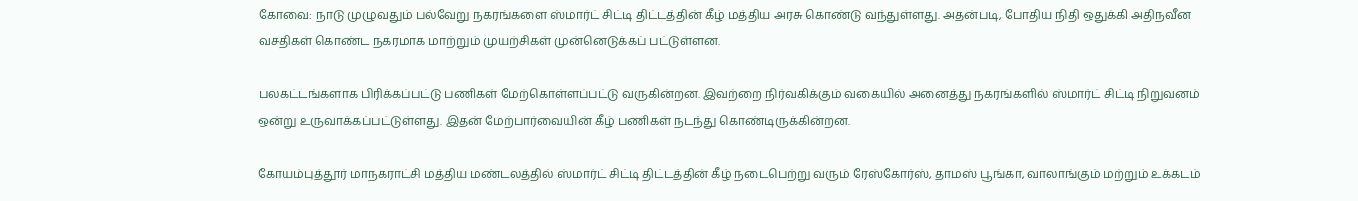கோவை: நாடு முழுவதும் பல்வேறு நகரங்களை ஸ்மார்ட் சிட்டி திட்டத்தின் கீழ் மத்திய அரசு கொண்டு வந்துள்ளது. அதன்படி, போதிய நிதி ஒதுக்கி அதிநவீன வசதிகள் கொண்ட நகரமாக மாற்றும் முயற்சிகள் முன்னெடுக்கப் பட்டுள்ளன.

பலகட்டங்களாக பிரிக்கப்பட்டு பணிகள் மேற்கொள்ளப்பட்டு வருகின்றன. இவற்றை நிர்வகிக்கும் வகையில் அனைத்து நகரங்களில் ஸ்மார்ட் சிட்டி நிறுவனம் ஒன்று உருவாக்கப்பட்டுள்ளது. இதன் மேற்பார்வையின் கீழ் பணிகள் நடந்து கொண்டிருக்கின்றன.

கோயம்புத்தூர்‌ மாநகராட்சி மத்திய மண்டலத்தில் ஸ்மார்ட் சிட்டி திட்டத்தின் கீழ் நடைபெற்று வரும் ரேஸ்கோர்ஸ்‌, தாமஸ்‌ பூங்கா, வாலாங்கும்‌ மற்றும்‌ உக்கடம்‌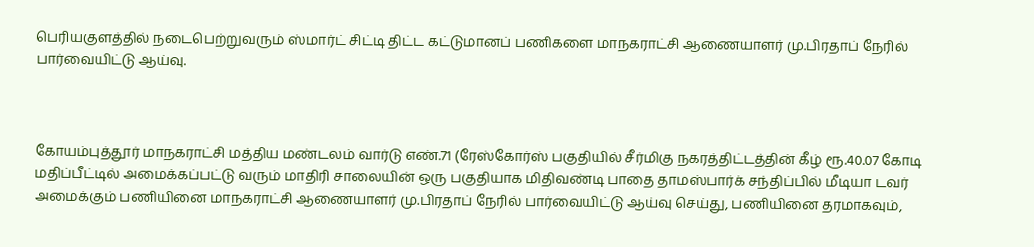பெரியகுளத்தில்‌ நடைபெற்றுவரும்‌ ஸ்மார்ட்‌ சிட்டி திட்ட கட்டுமானப்‌ பணிகளை மாநகராட்சி ஆணையாளர்‌ மு.பிரதாப்‌ நேரில்‌ பார்வையிட்டு ஆய்வு.



கோயம்புத்தூர்‌ மாநகராட்சி மத்திய மண்டலம்‌ வார்டு எண்‌.71 (ரேஸ்கோர்ஸ்‌ பகுதியில்‌ சீர்மிகு நகரத்திட்டத்தின் கீழ்‌ ரூ.40.07 கோடி மதிப்பீட்டில்‌ அமைக்கப்பட்டு வரும்‌ மாதிரி சாலையின்‌ ஒரு பகுதியாக மிதிவண்டி பாதை தாமஸ்பார்க்‌ சந்திப்பில்‌ மீடியா டவர் அமைக்கும்‌ பணியினை மாநகராட்சி ஆணையாளர்‌ மு.பிரதாப்‌ நேரில்‌ பார்வையிட்டு ஆய்வு செய்து, பணியினை தரமாகவும்‌,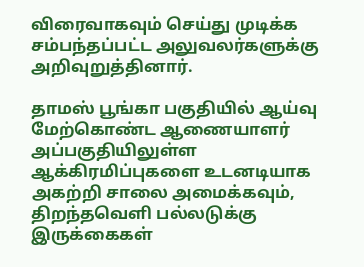விரைவாகவும்‌ செய்து முடிக்க சம்பந்தப்பட்ட அலுவலர்களுக்கு அறிவுறுத்தினார்.

தாமஸ்‌ பூங்கா பகுதியில்‌ ஆய்வு மேற்கொண்ட ஆணையாளர்‌ அப்பகுதியிலுள்ள ஆக்கிரமிப்புகளை உடனடியாக அகற்றி சாலை அமைக்கவும்‌, திறந்தவெளி பல்லடுக்கு இருக்கைகள்‌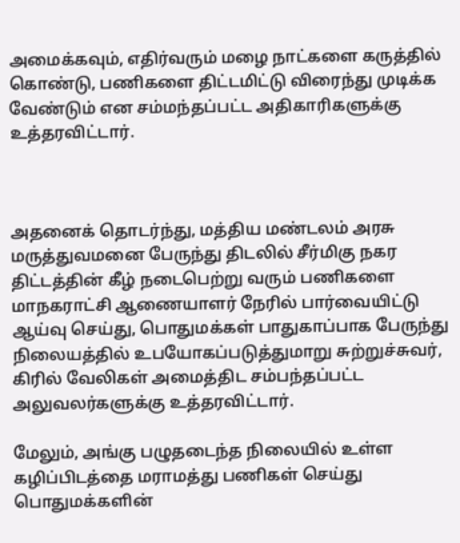அமைக்கவும்‌, எதிர்வரும்‌ மழை நாட்களை கருத்தில்‌ கொண்டு, பணிகளை திட்டமிட்டு விரைந்து முடிக்க வேண்டும்‌ என சம்மந்தப்பட்ட அதிகாரிகளுக்கு உத்தரவிட்டார்‌.



அதனைக்‌ தொடர்ந்து, மத்திய மண்டலம்‌ அரசு மருத்துவமனை பேருந்து திடலில்‌ சீர்மிகு நகர திட்டத்தின் கீழ்‌ நடைபெற்று வரும்‌ பணிகளை மாநகராட்சி ஆணையாளர்‌ நேரில்‌ பார்வையிட்டு ஆய்வு செய்து, பொதுமக்கள்‌ பாதுகாப்பாக பேருந்து நிலையத்தில்‌ உபயோகப்படுத்துமாறு சுற்றுச்சுவர், கிரில்‌ வேலிகள்‌ அமைத்திட சம்பந்தப்பட்ட அலுவலர்களுக்கு உத்தரவிட்டார்‌.

மேலும்‌, அங்கு பழுதடைந்த நிலையில்‌ உள்ள கழிப்பிடத்தை மராமத்து பணிகள்‌ செய்து பொதுமக்களின்‌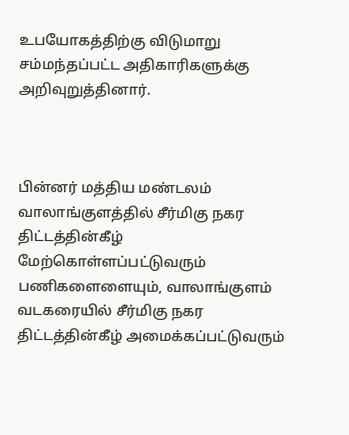உபயோகத்திற்கு விடுமாறு சம்மந்தப்பட்ட அதிகாரிகளுக்கு அறிவுறுத்தினார்‌.



பின்னர்‌ மத்திய மண்டலம்‌ வாலாங்குளத்தில் சீர்மிகு நகர திட்டத்தின்கீழ்‌ மேற்கொள்ளப்பட்டுவரும்‌ பணிகளைளையும்‌, வாலாங்குளம்‌ வடகரையில்‌ சீர்மிகு நகர திட்டத்தின்கீழ்‌ அமைக்கப்பட்டுவரும்‌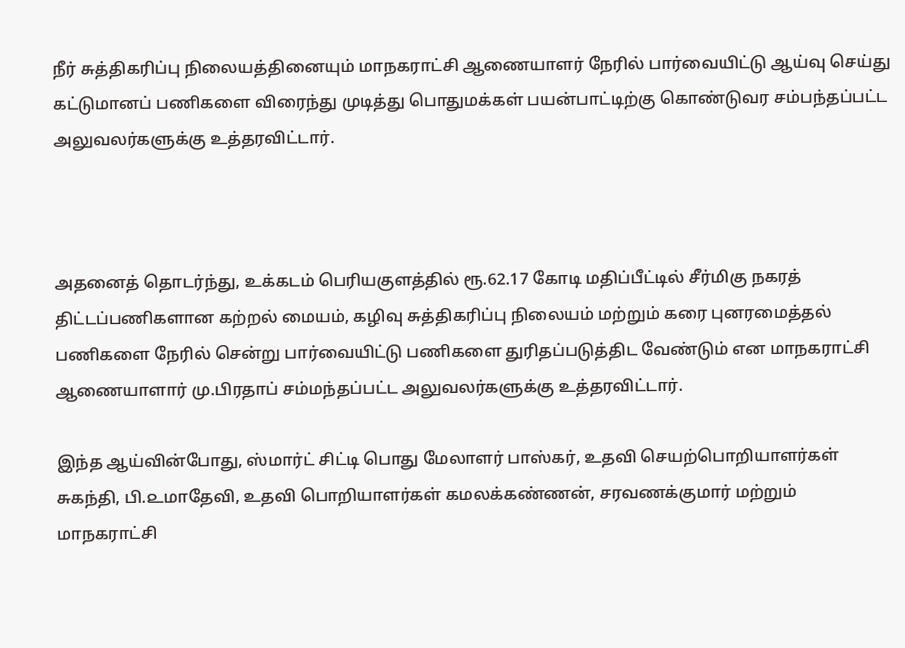நீர் சுத்திகரிப்பு நிலையத்தினையும்‌ மாநகராட்சி ஆணையாளர்‌ நேரில்‌ பார்வையிட்டு ஆய்வு செய்து கட்டுமானப்‌ பணிகளை விரைந்து முடித்து பொதுமக்கள்‌ பயன்பாட்டிற்கு கொண்டுவர சம்பந்தப்பட்ட அலுவலர்களுக்கு உத்தரவிட்டார்‌.



அதனைத்‌ தொடர்ந்து, உக்கடம்‌ பெரியகுளத்தில்‌ ரூ.62.17 கோடி மதிப்பீட்டில்‌ சீர்மிகு நகரத்‌ திட்டப்பணிகளான கற்றல்‌ மையம்‌, கழிவு சுத்திகரிப்பு நிலையம்‌ மற்றும்‌ கரை புனரமைத்தல்‌ பணிகளை நேரில்‌ சென்று பார்வையிட்டு பணிகளை துரிதப்படுத்திட வேண்டும்‌ என மாநகராட்சி ஆணையாளார் மு.பிரதாப்‌ சம்மந்தப்பட்ட அலுவலர்களுக்கு உத்தரவிட்டார்‌.

இந்த ஆய்வின்போது, ஸ்மார்ட்‌ சிட்டி பொது மேலாளர்‌ பாஸ்கர்‌, உதவி செயற்பொறியாளர்கள்‌ சுகந்தி, பி.௨மாதேவி, உதவி பொறியாளர்கள்‌ கமலக்கண்ணன்‌, சரவணக்குமார்‌ மற்றும்‌ மாநகராட்சி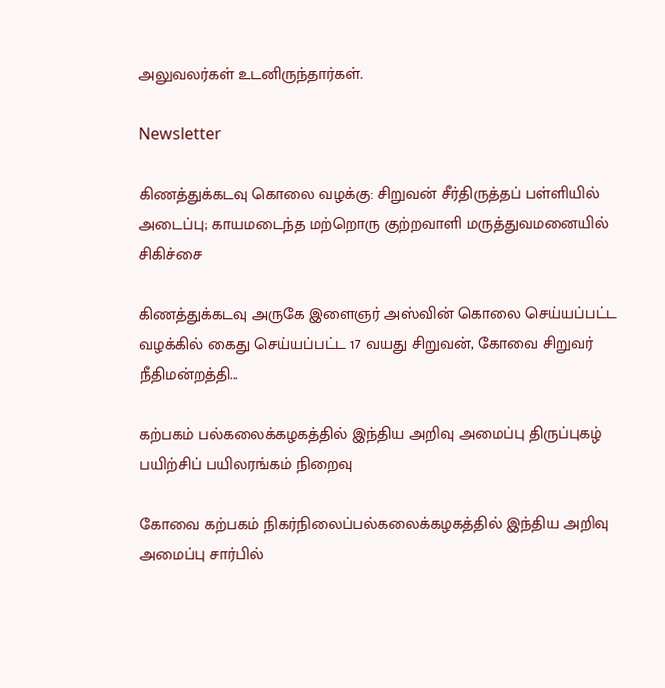அலுவலர்கள்‌ உடனிருந்தார்கள்‌.

Newsletter

கிணத்துக்கடவு கொலை வழக்கு: சிறுவன் சீர்திருத்தப் பள்ளியில் அடைப்பு; காயமடைந்த மற்றொரு குற்றவாளி மருத்துவமனையில் சிகிச்சை

கிணத்துக்கடவு அருகே இளைஞர் அஸ்வின் கொலை செய்யப்பட்ட வழக்கில் கைது செய்யப்பட்ட 17 வயது சிறுவன், கோவை சிறுவர் நீதிமன்றத்தி...

கற்பகம் பல்கலைக்கழகத்தில் இந்திய அறிவு அமைப்பு திருப்புகழ் பயிற்சிப் பயிலரங்கம் நிறைவு

கோவை கற்பகம் நிகர்நிலைப்பல்கலைக்கழகத்தில் இந்திய அறிவு அமைப்பு சார்பில்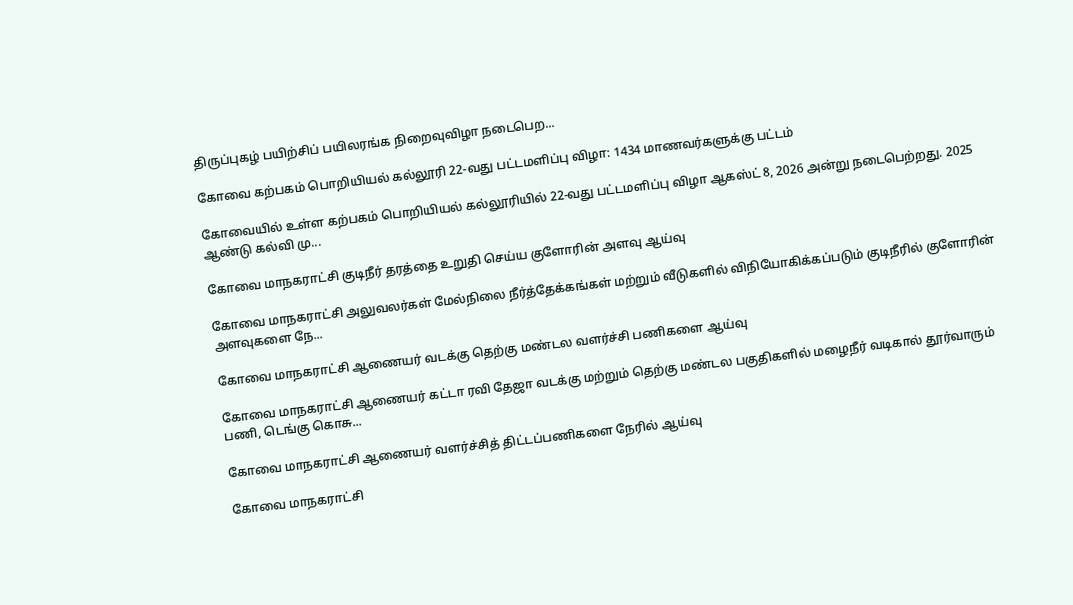திருப்புகழ் பயிற்சிப் பயிலரங்க நிறைவுவிழா நடைபெற...

கோவை கற்பகம் பொறியியல் கல்லூரி 22-வது பட்டமளிப்பு விழா: 1434 மாணவர்களுக்கு பட்டம்

கோவையில் உள்ள கற்பகம் பொறியியல் கல்லூரியில் 22-வது பட்டமளிப்பு விழா ஆகஸ்ட் 8, 2026 அன்று நடைபெற்றது. 2025 ஆண்டு கல்வி மு...

கோவை மாநகராட்சி குடிநீர் தரத்தை உறுதி செய்ய குளோரின் அளவு ஆய்வு

கோவை மாநகராட்சி அலுவலர்கள் மேல்நிலை நீர்த்தேக்கங்கள் மற்றும் வீடுகளில் விநியோகிக்கப்படும் குடிநீரில் குளோரின் அளவுகளை நே...

கோவை மாநகராட்சி ஆணையர் வடக்கு தெற்கு மண்டல வளர்ச்சி பணிகளை ஆய்வு

கோவை மாநகராட்சி ஆணையர் கட்டா ரவி தேஜா வடக்கு மற்றும் தெற்கு மண்டல பகுதிகளில் மழைநீர் வடிகால் தூர்வாரும் பணி, டெங்கு கொசு...

கோவை மாநகராட்சி ஆணையர் வளர்ச்சித் திட்டப்பணிகளை நேரில் ஆய்வு

கோவை மாநகராட்சி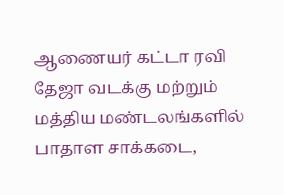ஆணையர் கட்டா ரவி தேஜா வடக்கு மற்றும் மத்திய மண்டலங்களில் பாதாள சாக்கடை,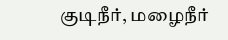குடிநீர், மழைநீர்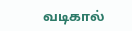வடிகால்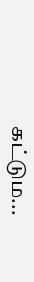கட்டும...